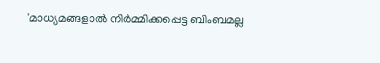'മാധ്യമങ്ങളാൽ നിർമ്മിക്കപ്പെട്ട ബിംബമല്ല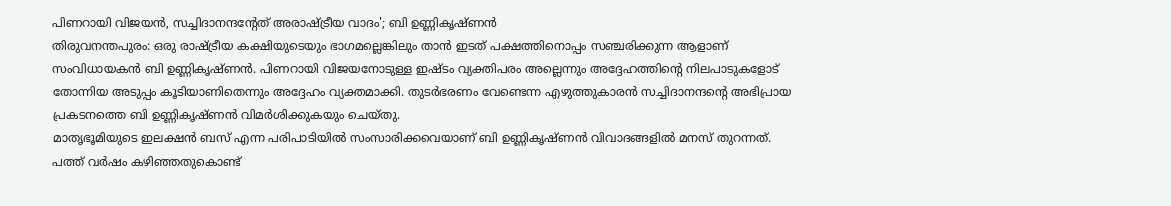പിണറായി വിജയൻ, സച്ചിദാനന്ദന്റേത് അരാഷ്ട്രീയ വാദം'; ബി ഉണ്ണികൃഷ്ണൻ
തിരുവനന്തപുരം: ഒരു രാഷ്ട്രീയ കക്ഷിയുടെയും ഭാഗമല്ലെങ്കിലും താൻ ഇടത് പക്ഷത്തിനൊപ്പം സഞ്ചരിക്കുന്ന ആളാണ് സംവിധായകൻ ബി ഉണ്ണികൃഷ്ണൻ. പിണറായി വിജയനോടുള്ള ഇഷ്ടം വ്യക്തിപരം അല്ലെന്നും അദ്ദേഹത്തിന്റെ നിലപാടുകളോട് തോന്നിയ അടുപ്പം കൂടിയാണിതെന്നും അദ്ദേഹം വ്യക്തമാക്കി. തുടർഭരണം വേണ്ടെന്ന എഴുത്തുകാരൻ സച്ചിദാനന്ദന്റെ അഭിപ്രായ പ്രകടനത്തെ ബി ഉണ്ണികൃഷ്ണൻ വിമർശിക്കുകയും ചെയ്തു.
മാതൃഭൂമിയുടെ ഇലക്ഷൻ ബസ് എന്ന പരിപാടിയിൽ സംസാരിക്കവെയാണ് ബി ഉണ്ണികൃഷ്ണൻ വിവാദങ്ങളിൽ മനസ് തുറന്നത്. പത്ത് വർഷം കഴിഞ്ഞതുകൊണ്ട്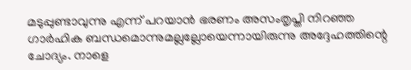മടുപ്പുണ്ടാവുന്നു എന്ന് പറയാൻ ഭരണം അസംതൃപ്തി നിറഞ്ഞ ഗാർഹിക ബന്ധമൊന്നുമല്ലല്ലോയെന്നായിരുന്നു അദ്ദേഹത്തിന്റെ ചോദ്യം. നാളെ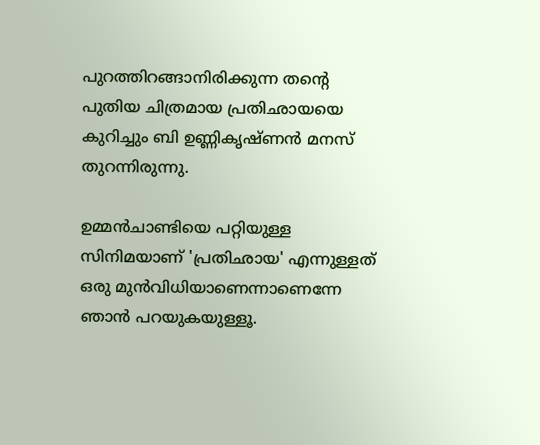പുറത്തിറങ്ങാനിരിക്കുന്ന തന്റെ പുതിയ ചിത്രമായ പ്രതിഛായയെ കുറിച്ചും ബി ഉണ്ണികൃഷ്ണൻ മനസ് തുറന്നിരുന്നു.

ഉമ്മൻചാണ്ടിയെ പറ്റിയുള്ള സിനിമയാണ് 'പ്രതിഛായ' എന്നുള്ളത് ഒരു മുൻവിധിയാണെന്നാണെന്നേ ഞാൻ പറയുകയുള്ളൂ.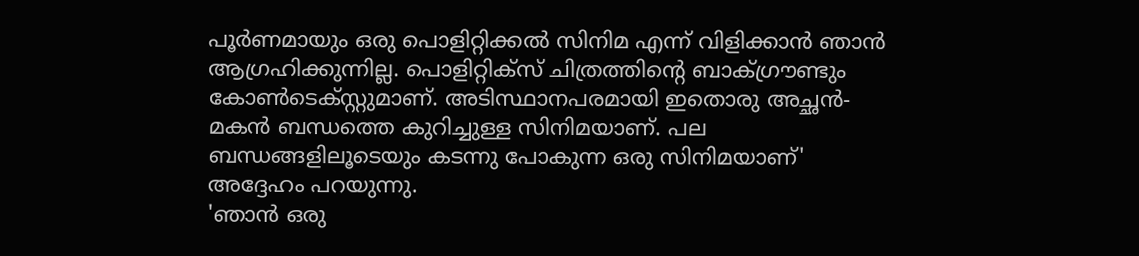പൂർണമായും ഒരു പൊളിറ്റിക്കൽ സിനിമ എന്ന് വിളിക്കാൻ ഞാൻ ആഗ്രഹിക്കുന്നില്ല. പൊളിറ്റിക്സ് ചിത്രത്തിന്റെ ബാക്ഗ്രൗണ്ടും കോൺടെക്സ്റ്റുമാണ്. അടിസ്ഥാനപരമായി ഇതൊരു അച്ഛൻ-മകൻ ബന്ധത്തെ കുറിച്ചുള്ള സിനിമയാണ്. പല ബന്ധങ്ങളിലൂടെയും കടന്നു പോകുന്ന ഒരു സിനിമയാണ്' അദ്ദേഹം പറയുന്നു.
'ഞാൻ ഒരു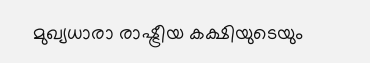മുഖ്യധാരാ രാഷ്ട്രീയ കക്ഷിയുടെയും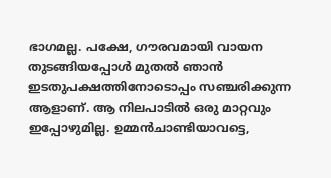ഭാഗമല്ല. പക്ഷേ, ഗൗരവമായി വായന തുടങ്ങിയപ്പോൾ മുതൽ ഞാൻ ഇടതുപക്ഷത്തിനോടൊപ്പം സഞ്ചരിക്കുന്ന ആളാണ്. ആ നിലപാടിൽ ഒരു മാറ്റവും ഇപ്പോഴുമില്ല. ഉമ്മൻചാണ്ടിയാവട്ടെ,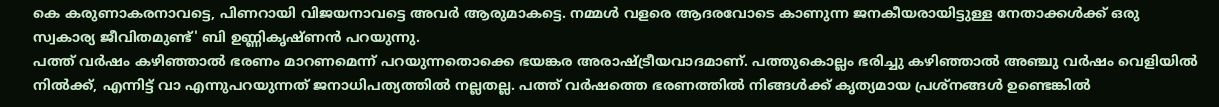കെ കരുണാകരനാവട്ടെ, പിണറായി വിജയനാവട്ടെ അവർ ആരുമാകട്ടെ. നമ്മൾ വളരെ ആദരവോടെ കാണുന്ന ജനകീയരായിട്ടുള്ള നേതാക്കൾക്ക് ഒരു സ്വകാര്യ ജീവിതമുണ്ട്' ബി ഉണ്ണികൃഷ്ണൻ പറയുന്നു.
പത്ത് വർഷം കഴിഞ്ഞാൽ ഭരണം മാറണമെന്ന് പറയുന്നതൊക്കെ ഭയങ്കര അരാഷ്ട്രീയവാദമാണ്. പത്തുകൊല്ലം ഭരിച്ചു കഴിഞ്ഞാൽ അഞ്ചു വർഷം വെളിയിൽ നിൽക്ക്, എന്നിട്ട് വാ എന്നുപറയുന്നത് ജനാധിപത്യത്തിൽ നല്ലതല്ല. പത്ത് വർഷത്തെ ഭരണത്തിൽ നിങ്ങൾക്ക് കൃത്യമായ പ്രശ്നങ്ങൾ ഉണ്ടെങ്കിൽ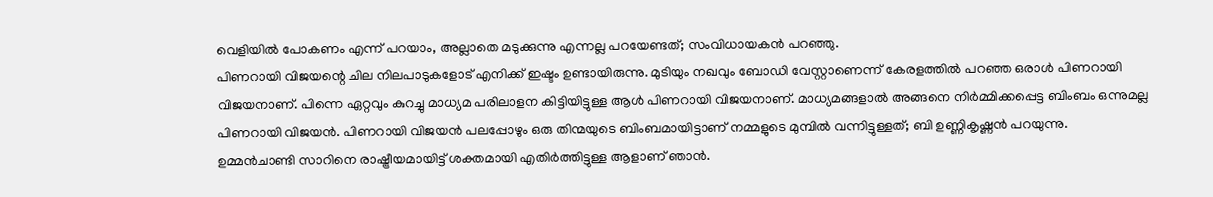വെളിയിൽ പോകണം എന്ന് പറയാം, അല്ലാതെ മടുക്കുന്നു എന്നല്ല പറയേണ്ടത്; സംവിധായകൻ പറഞ്ഞു.
പിണറായി വിജയന്റെ ചില നിലപാടുകളോട് എനിക്ക് ഇഷ്ടം ഉണ്ടായിരുന്നു. മുടിയും നഖവും ബോഡി വേസ്റ്റാണെന്ന് കേരളത്തിൽ പറഞ്ഞ ഒരാൾ പിണറായി വിജയനാണ്. പിന്നെ ഏറ്റവും കുറച്ചു മാധ്യമ പരിലാളന കിട്ടിയിട്ടുള്ള ആൾ പിണറായി വിജയനാണ്. മാധ്യമങ്ങളാൽ അങ്ങനെ നിർമ്മിക്കപ്പെട്ട ബിംബം ഒന്നുമല്ല പിണറായി വിജയൻ. പിണറായി വിജയൻ പലപ്പോഴും ഒരു തിന്മയുടെ ബിംബമായിട്ടാണ് നമ്മളുടെ മുമ്പിൽ വന്നിട്ടുള്ളത്; ബി ഉണ്ണികൃഷ്ണൻ പറയുന്നു.
ഉമ്മൻചാണ്ടി സാറിനെ രാഷ്ട്രീയമായിട്ട് ശക്തമായി എതിർത്തിട്ടുള്ള ആളാണ് ഞാൻ.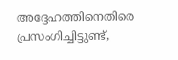അദ്ദേഹത്തിനെതിരെ പ്രസംഗിച്ചിട്ടുണ്ട്,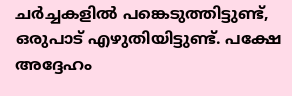ചർച്ചകളിൽ പങ്കെടുത്തിട്ടുണ്ട്, ഒരുപാട് എഴുതിയിട്ടുണ്ട്. പക്ഷേ അദ്ദേഹം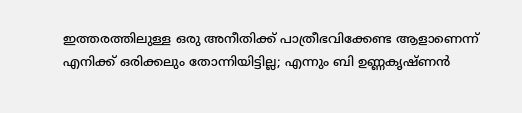ഇത്തരത്തിലുള്ള ഒരു അനീതിക്ക് പാത്രീഭവിക്കേണ്ട ആളാണെന്ന് എനിക്ക് ഒരിക്കലും തോന്നിയിട്ടില്ല; എന്നും ബി ഉണ്ണകൃഷ്ണൻ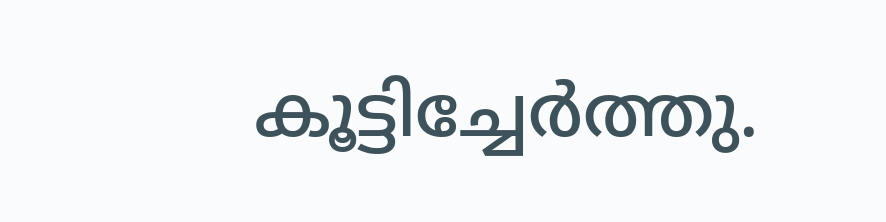കൂട്ടിച്ചേർത്തു.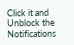Click it and Unblock the Notifications